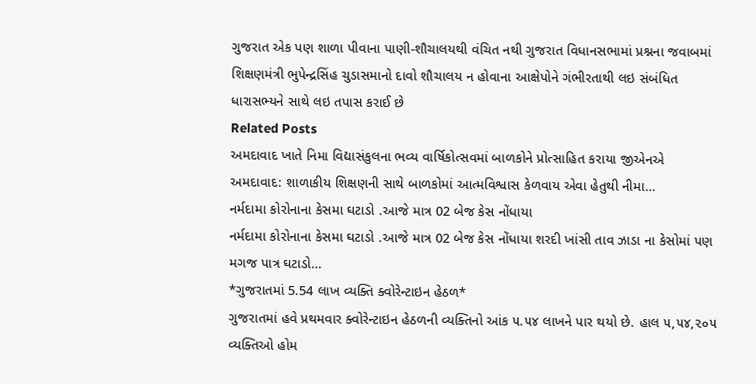ગુજરાત એક પણ શાળા પીવાના પાણી-શૌચાલયથી વંચિત નથી ગુજરાત વિધાનસભામાં પ્રશ્નના જવાબમાં શિક્ષણમંત્રી ભુપેન્દ્રસિંહ ચુડાસમાનો દાવો શૌચાલય ન હોવાના આક્ષેપોને ગંભીરતાથી લઇ સંબંધિત ધારાસભ્યને સાથે લઇ તપાસ કરાઈ છે
Related Posts
અમદાવાદ ખાતે નિમા વિદ્યાસંકુલના ભવ્ય વાર્ષિકોત્સવમાં બાળકોને પ્રોત્સાહિત કરાયા જીએનએ અમદાવાદ: શાળાકીય શિક્ષણની સાથે બાળકોમાં આત્મવિશ્વાસ કેળવાય એવા હેતુથી નીમા…
નર્મદામા કોરોનાના કેસમા ઘટાડો .આજે માત્ર 02 બેજ કેસ નોંધાયા
નર્મદામા કોરોનાના કેસમા ઘટાડો .આજે માત્ર 02 બેજ કેસ નોંધાયા શરદી ખાંસી તાવ ઝાડા ના કેસોમાં પણ મગજ પાત્ર ઘટાડો…
*ગુજરાતમાં 5.54 લાખ વ્યક્તિ ક્વોરેન્ટાઇન હેઠળ*
ગુજરાતમાં હવે પ્રથમવાર ક્વોરેન્ટાઇન હેઠળની વ્યક્તિનો આંક ૫.૫૪ લાખને પાર થયો છે. હાલ ૫,૫૪,૨૦૫ વ્યક્તિઓ હોમ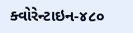ક્વોરેન્ટાઇન-૪૮૦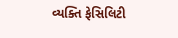વ્યક્તિ ફેસિલિટી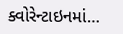ક્વોરેન્ટાઇનમાં…